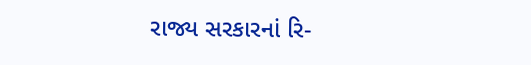રાજ્ય સરકારનાં રિ-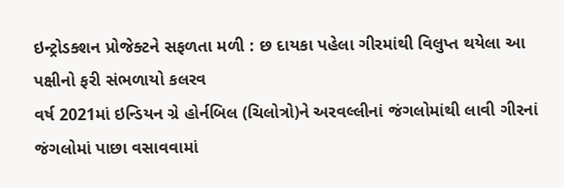ઇન્ટ્રોડક્શન પ્રોજેક્ટને સફળતા મળી : છ દાયકા પહેલા ગીરમાંથી વિલુપ્ત થયેલા આ પક્ષીનો ફરી સંભળાયો કલરવ
વર્ષ 2021માં ઇન્ડિયન ગ્રે હોર્નબિલ (ચિલોત્રો)ને અરવલ્લીનાં જંગલોમાંથી લાવી ગીરનાં જંગલોમાં પાછા વસાવવામાં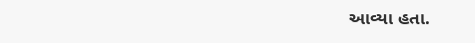આવ્યા હતા.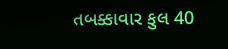તબક્કાવાર કુલ 40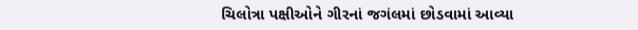ચિલોત્રા પક્ષીઓને ગીરનાં જગંલમાં છોડવામાં આવ્યા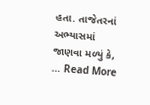હતા. તાજેતરનાં અભ્યાસમાં જાણવા મળ્યું કે, … Read More